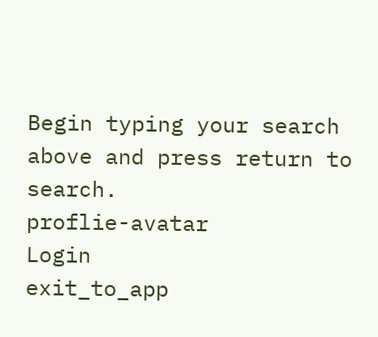Begin typing your search above and press return to search.
proflie-avatar
Login
exit_to_app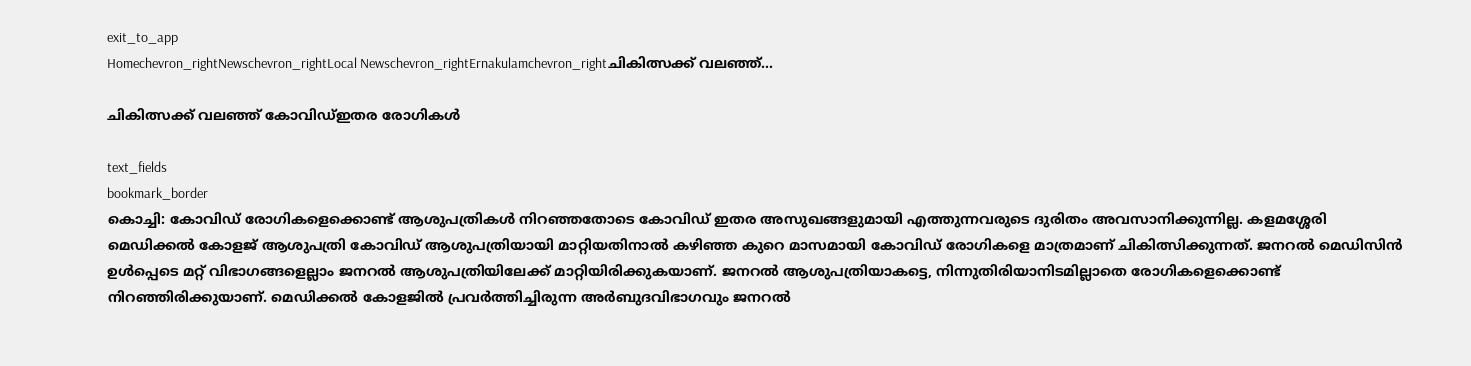exit_to_app
Homechevron_rightNewschevron_rightLocal Newschevron_rightErnakulamchevron_rightചികിത്സക്ക് വലഞ്ഞ്...

ചികിത്സക്ക് വലഞ്ഞ് കോവിഡ്ഇതര രോഗികൾ

text_fields
bookmark_border
കൊച്ചി: കോവിഡ് രോഗികളെക്കൊണ്ട് ആശുപത്രികൾ നിറഞ്ഞതോടെ കോവിഡ് ഇതര അസുഖങ്ങളുമായി എത്തുന്നവരുടെ ദുരിതം അവസാനിക്കുന്നില്ല. കളമശ്ശേരി മെഡിക്കൽ കോളജ് ആശുപത്രി കോവിഡ് ആശുപത്രിയായി മാറ്റിയതിനാൽ കഴിഞ്ഞ കുറെ മാസമായി കോവിഡ് രോഗികളെ മാത്രമാണ് ചികിത്സിക്കുന്നത്. ജനറൽ മെഡിസിൻ ഉൾപ്പെടെ മറ്റ് വിഭാഗങ്ങളെല്ലാം ജനറൽ ആശുപത്രിയിലേക്ക് മാറ്റിയിരിക്കുകയാണ്. ജനറൽ ആശുപത്രിയാകട്ടെ, നിന്നുതിരിയാനിടമില്ലാതെ രോഗികളെക്കൊണ്ട് നിറഞ്ഞിരിക്കുയാണ്. മെഡിക്കൽ കോളജിൽ പ്രവർത്തിച്ചിരുന്ന അർബുദവിഭാഗവും ജനറൽ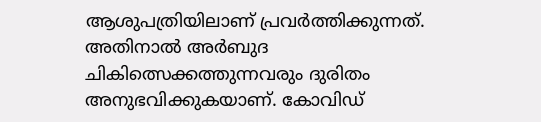ആശുപത്രിയിലാണ് പ്രവർത്തിക്കുന്നത്. അതിനാൽ അർബുദ ചികിത്സെക്കത്തുന്നവരും ദുരിതം അനുഭവിക്കുകയാണ്. കോവിഡ്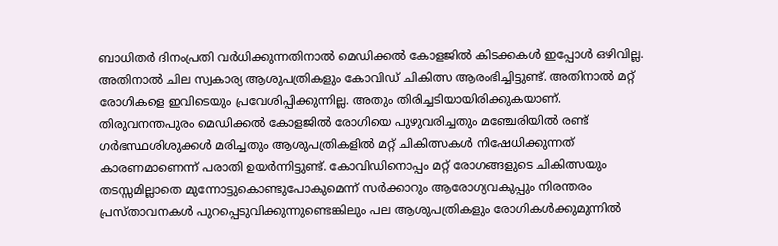ബാധിതർ ദിനംപ്രതി വർധിക്കുന്നതിനാൽ മെഡിക്കൽ കോളജിൽ കിടക്കകൾ ഇപ്പോൾ ഒഴിവില്ല. അതിനാൽ ചില സ്വകാര്യ ആശുപത്രികളും കോവിഡ് ചികിത്സ ആരംഭിച്ചിട്ടുണ്ട്. അതിനാൽ മറ്റ് രോഗികളെ ഇവിടെയും പ്രവേശിപ്പിക്കുന്നില്ല. അതും തിരിച്ചടിയായിരിക്കുകയാണ്. തിരുവനന്തപുരം മെഡിക്കൽ കോളജിൽ രോഗിയെ പുഴുവരിച്ചതും മഞ്ചേരിയിൽ രണ്ട് ഗർഭസ്ഥശിശുക്കൾ മരിച്ചതും ആശുപത്രികളിൽ മറ്റ് ചികിത്സകൾ നിഷേധിക്കുന്നത് കാരണമാണെന്ന് പരാതി ഉയർന്നിട്ടുണ്ട്. കോവിഡിനൊപ്പം മറ്റ് രോഗങ്ങളുടെ ചികിത്സയും തടസ്സമില്ലാതെ മുന്നോട്ടുകൊണ്ടുപോകുമെന്ന് സർക്കാറും ആരോഗ്യവകുപ്പും നിരന്തരം പ്രസ്താവനകൾ പുറപ്പെടുവിക്കുന്നുണ്ടെങ്കിലും പല ആശുപത്രികളും രോഗികൾക്കുമുന്നിൽ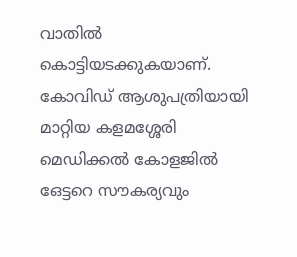വാതിൽ കൊട്ടിയടക്കുകയാണ്. കോവിഡ് ആശുപത്രിയായി മാറ്റിയ കളമശ്ശേരി മെഡിക്കൽ കോളജിൽ ഒേട്ടറെ സൗകര്യവും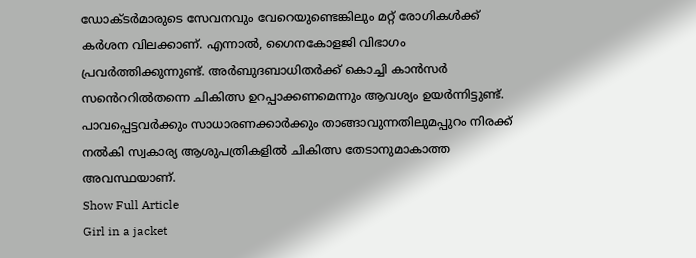ഡോക്ടർമാരുടെ സേവനവും വേറെയുണ്ടെങ്കിലും മറ്റ് രോഗികൾക്ക് കർശന വിലക്കാണ്. എന്നാൽ, ഗൈനകോളജി വിഭാഗം പ്രവർത്തിക്കുന്നുണ്ട്. അർബുദബാധിതർക്ക് കൊച്ചി കാൻസർ സൻെററിൽതന്നെ ചികിത്സ ഉറപ്പാക്കണമെന്നും ആവശ്യം ഉയർന്നിട്ടുണ്ട്. പാവപ്പെട്ടവർക്കും സാധാരണക്കാർക്കും താങ്ങാവുന്നതിലുമപ്പുറം നിരക്ക് നൽകി സ്വകാര്യ ആശുപത്രികളിൽ ചികിത്സ തേടാനുമാകാത്ത അവസ്ഥയാണ്.
Show Full Article
Girl in a jacket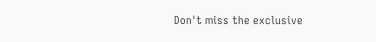Don't miss the exclusive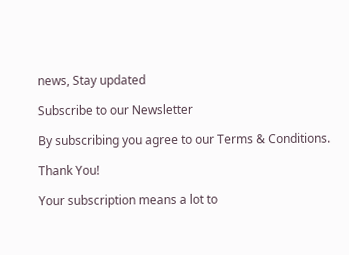news, Stay updated

Subscribe to our Newsletter

By subscribing you agree to our Terms & Conditions.

Thank You!

Your subscription means a lot to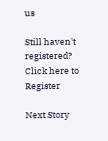us

Still haven't registered? Click here to Register

Next Story